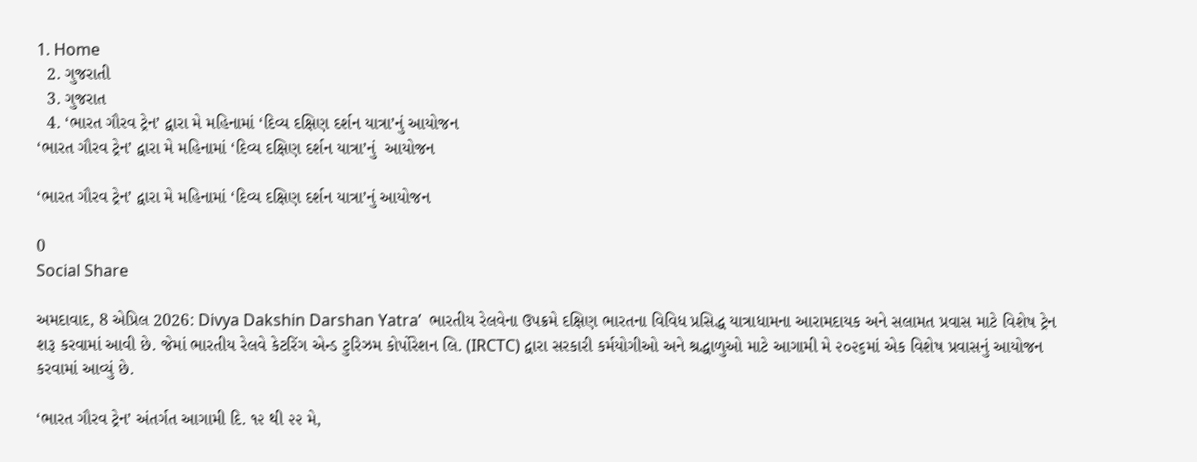1. Home
  2. ગુજરાતી
  3. ગુજરાત
  4. ‘ભારત ગૌરવ ટ્રેન’ દ્વારા મે મહિનામાં ‘દિવ્ય દક્ષિણ દર્શન યાત્રા’નું આયોજન
‘ભારત ગૌરવ ટ્રેન’ દ્વારા મે મહિનામાં ‘દિવ્ય દક્ષિણ દર્શન યાત્રા’નું  આયોજન

‘ભારત ગૌરવ ટ્રેન’ દ્વારા મે મહિનામાં ‘દિવ્ય દક્ષિણ દર્શન યાત્રા’નું આયોજન

0
Social Share

અમદાવાદ, 8 એપ્રિલ 2026: Divya Dakshin Darshan Yatra’  ભારતીય રેલવેના ઉપક્રમે દક્ષિણ ભારતના વિવિધ પ્રસિદ્ધ યાત્રાધામના આરામદાયક અને સલામત પ્રવાસ માટે વિશેષ ટ્રેન શરૂ કરવામાં આવી છે. જેમાં ભારતીય રેલવે કેટરિંગ એન્ડ ટુરિઝમ કોર્પોરેશન લિ. (IRCTC) દ્વારા સરકારી કર્મયોગીઓ અને શ્રદ્ધાળુઓ માટે આગામી મે ૨૦૨૬માં એક વિશેષ પ્રવાસનું આયોજન કરવામાં આવ્યું છે.

‘ભારત ગૌરવ ટ્રેન’ અંતર્ગત આગામી દિ. ૧૨ થી ૨૨ મે,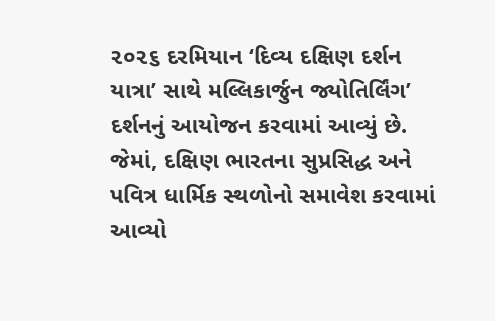૨૦૨૬ દરમિયાન ‘દિવ્ય દક્ષિણ દર્શન યાત્રા’ સાથે મલ્લિકાર્જુન જ્યોતિર્લિંગ’ દર્શનનું આયોજન કરવામાં આવ્યું છે. જેમાં, દક્ષિણ ભારતના સુપ્રસિદ્ધ અને પવિત્ર ધાર્મિક સ્થળોનો સમાવેશ કરવામાં આવ્યો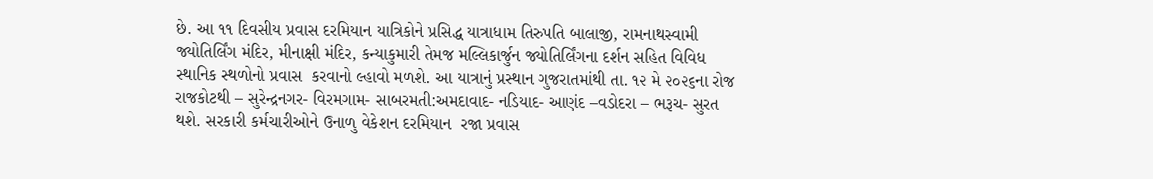છે. આ ૧૧ દિવસીય પ્રવાસ દરમિયાન યાત્રિકોને પ્રસિદ્ધ યાત્રાધામ તિરુપતિ બાલાજી, રામનાથસ્વામી જ્યોતિર્લિંગ મંદિર, મીનાક્ષી મંદિર, કન્યાકુમારી તેમજ મલ્લિકાર્જુન જ્યોતિર્લિંગના દર્શન સહિત વિવિધ સ્થાનિક સ્થળોનો પ્રવાસ  કરવાનો લ્હાવો મળશે. આ યાત્રાનું પ્રસ્થાન ગુજરાતમાંથી તા. ૧૨ મે ૨૦૨૬ના રોજ રાજકોટથી – સુરેન્દ્રનગર- વિરમગામ- સાબરમતી:અમદાવાદ- નડિયાદ- આણંદ –વડોદરા – ભરૂચ- સુરત થશે. સરકારી કર્મચારીઓને ઉનાળુ વેકેશન દરમિયાન  રજા પ્રવાસ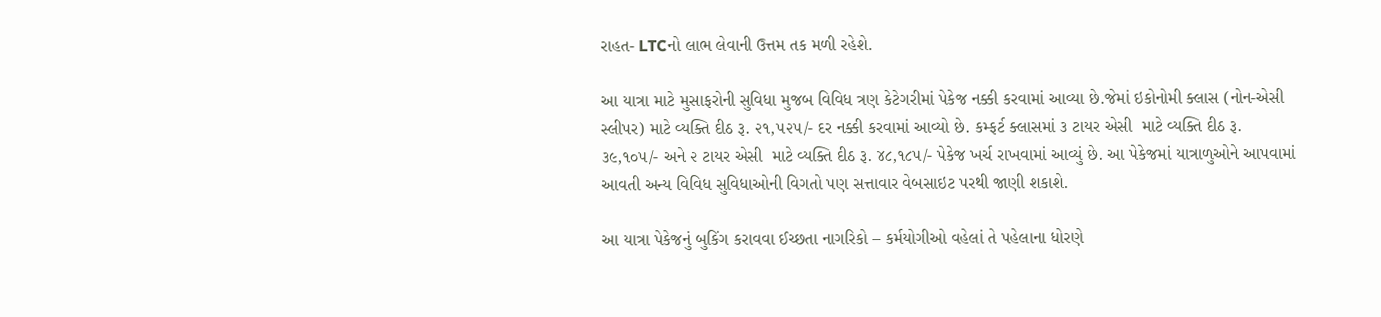રાહત- LTCનો લાભ લેવાની ઉત્તમ તક મળી રહેશે.

આ યાત્રા માટે મુસાફરોની સુવિધા મુજબ વિવિધ ત્રણ કેટેગરીમાં પેકેજ નક્કી કરવામાં આવ્યા છે.જેમાં ઇકોનોમી ક્લાસ (નોન-એસી સ્લીપર) માટે વ્યક્તિ દીઠ રૂ. ૨૧,૫૨૫/- દર નક્કી કરવામાં આવ્યો છે. કમ્ફર્ટ ક્લાસમાં ૩ ટાયર એસી  માટે વ્યક્તિ દીઠ રૂ. ૩૯,૧૦૫/- અને ૨ ટાયર એસી  માટે વ્યક્તિ દીઠ રૂ. ૪૮,૧૮૫/- પેકેજ ખર્ચ રાખવામાં આવ્યું છે. આ પેકેજમાં યાત્રાળુઓને આપવામાં આવતી અન્ય વિવિધ સુવિધાઓની વિગતો પણ સત્તાવાર વેબસાઇટ પરથી જાણી શકાશે.

આ યાત્રા પેકેજનું બુકિંગ કરાવવા ઈચ્છતા નાગરિકો – કર્મયોગીઓ વહેલાં તે પહેલાના ધોરણે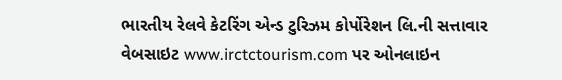ભારતીય રેલવે કેટરિંગ એન્ડ ટુરિઝમ કોર્પોરેશન લિ.ની સત્તાવાર વેબસાઇટ www.irctctourism.com પર ઓનલાઇન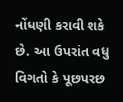નોંધણી કરાવી શકે છે. આ ઉપરાંત વધુ વિગતો કે પૂછપરછ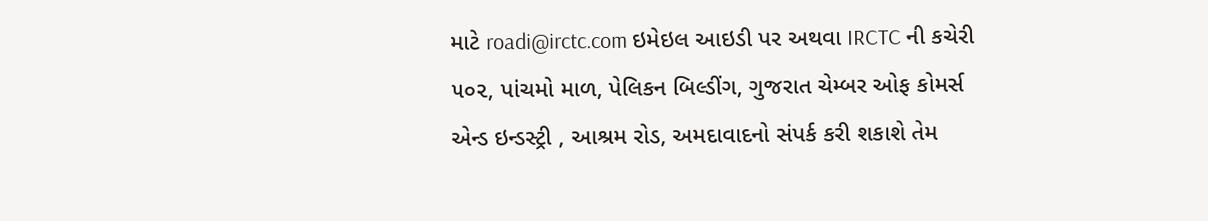માટે roadi@irctc.com ઇમેઇલ આઇડી પર અથવા IRCTC ની કચેરી ૫૦૨, પાંચમો માળ, પેલિકન બિલ્ડીંગ, ગુજરાત ચેમ્બર ઓફ કોમર્સ એન્ડ ઇન્ડસ્ટ્રી , આશ્રમ રોડ, અમદાવાદનો સંપર્ક કરી શકાશે તેમ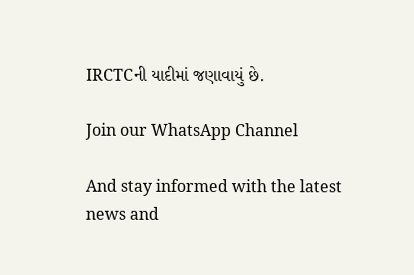IRCTCની યાદીમાં જણાવાયું છે.

Join our WhatsApp Channel

And stay informed with the latest news and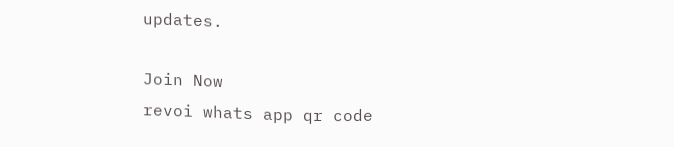updates.

Join Now
revoi whats app qr code